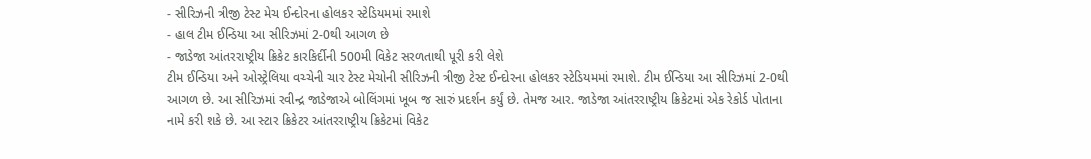- સીરિઝની ત્રીજી ટેસ્ટ મેચ ઈન્દોરના હોલકર સ્ટેડિયમમાં રમાશે
- હાલ ટીમ ઈન્ડિયા આ સીરિઝમાં 2-0થી આગળ છે
- જાડેજા આંતરરાષ્ટ્રીય ક્રિકેટ કારકિર્દીની 500મી વિકેટ સરળતાથી પૂરી કરી લેશે
ટીમ ઈન્ડિયા અને ઓસ્ટ્રેલિયા વચ્ચેની ચાર ટેસ્ટ મેચોની સીરિઝની ત્રીજી ટેસ્ટ ઈન્દોરના હોલકર સ્ટેડિયમમાં રમાશે. ટીમ ઈન્ડિયા આ સીરિઝમાં 2-0થી આગળ છે. આ સીરિઝમાં રવીન્દ્ર જાડેજાએ બોલિંગમાં ખૂબ જ સારું પ્રદર્શન કર્યું છે. તેમજ આર. જાડેજા આંતરરાષ્ટ્રીય ક્રિકેટમાં એક રેકોર્ડ પોતાના નામે કરી શકે છે. આ સ્ટાર ક્રિકેટર આંતરરાષ્ટ્રીય ક્રિકેટમાં વિકેટ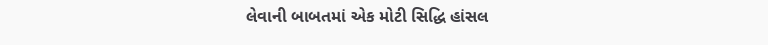લેવાની બાબતમાં એક મોટી સિદ્ધિ હાંસલ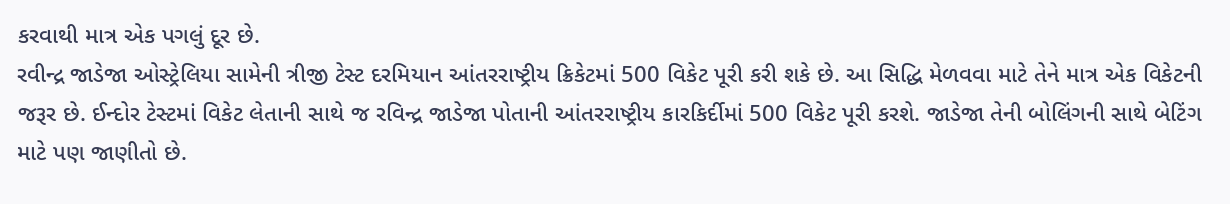કરવાથી માત્ર એક પગલું દૂર છે.
રવીન્દ્ર જાડેજા ઓસ્ટ્રેલિયા સામેની ત્રીજી ટેસ્ટ દરમિયાન આંતરરાષ્ટ્રીય ક્રિકેટમાં 500 વિકેટ પૂરી કરી શકે છે. આ સિદ્ધિ મેળવવા માટે તેને માત્ર એક વિકેટની જરૂર છે. ઈન્દોર ટેસ્ટમાં વિકેટ લેતાની સાથે જ રવિન્દ્ર જાડેજા પોતાની આંતરરાષ્ટ્રીય કારકિર્દીમાં 500 વિકેટ પૂરી કરશે. જાડેજા તેની બોલિંગની સાથે બેટિંગ માટે પણ જાણીતો છે.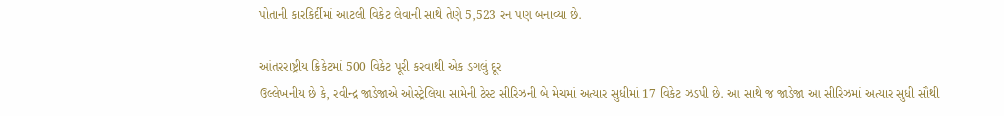પોતાની કારકિર્દીમાં આટલી વિકેટ લેવાની સાથે તેણે 5,523 રન પણ બનાવ્યા છે.

આંતરરાષ્ટ્રીય ક્રિકેટમાં 500 વિકેટ પૂરી કરવાથી એક ડગલું દૂર
ઉલ્લેખનીય છે કે, રવીન્દ્ર જાડેજાએ ઓસ્ટ્રેલિયા સામેની ટેસ્ટ સીરિઝની બે મેચમાં અત્યાર સુધીમાં 17 વિકેટ ઝડપી છે. આ સાથે જ જાડેજા આ સીરિઝમાં અત્યાર સુધી સૌથી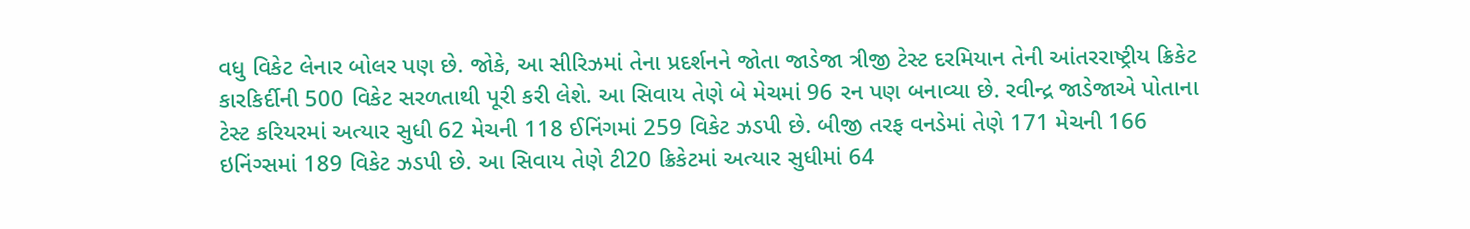વધુ વિકેટ લેનાર બોલર પણ છે. જોકે, આ સીરિઝમાં તેના પ્રદર્શનને જોતા જાડેજા ત્રીજી ટેસ્ટ દરમિયાન તેની આંતરરાષ્ટ્રીય ક્રિકેટ કારકિર્દીની 500 વિકેટ સરળતાથી પૂરી કરી લેશે. આ સિવાય તેણે બે મેચમાં 96 રન પણ બનાવ્યા છે. રવીન્દ્ર જાડેજાએ પોતાના ટેસ્ટ કરિયરમાં અત્યાર સુધી 62 મેચની 118 ઈનિંગમાં 259 વિકેટ ઝડપી છે. બીજી તરફ વનડેમાં તેણે 171 મેચની 166 ઇનિંગ્સમાં 189 વિકેટ ઝડપી છે. આ સિવાય તેણે ટી20 ક્રિકેટમાં અત્યાર સુધીમાં 64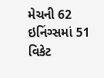મેચની 62 ઇનિંગ્સમાં 51 વિકેટ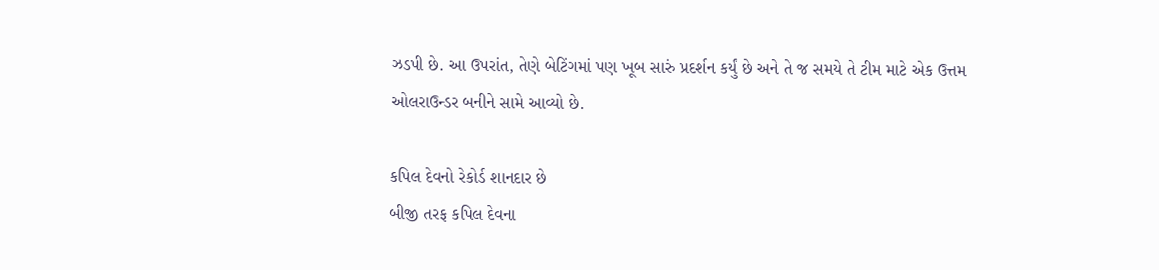ઝડપી છે. આ ઉપરાંત, તેણે બેટિંગમાં પણ ખૂબ સારું પ્રદર્શન કર્યું છે અને તે જ સમયે તે ટીમ માટે એક ઉત્તમ ઓલરાઉન્ડર બનીને સામે આવ્યો છે.

કપિલ દેવનો રેકોર્ડ શાનદાર છે
બીજી તરફ કપિલ દેવના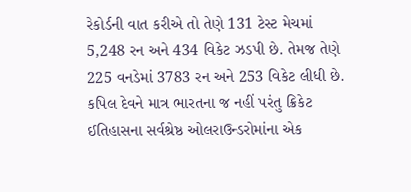રેકોર્ડની વાત કરીએ તો તેણે 131 ટેસ્ટ મેચમાં 5,248 રન અને 434 વિકેટ ઝડપી છે. તેમજ તેણે 225 વનડેમાં 3783 રન અને 253 વિકેટ લીધી છે. કપિલ દેવને માત્ર ભારતના જ નહીં પરંતુ ક્રિકેટ ઈતિહાસના સર્વશ્રેષ્ઠ ઓલરાઉન્ડરોમાંના એક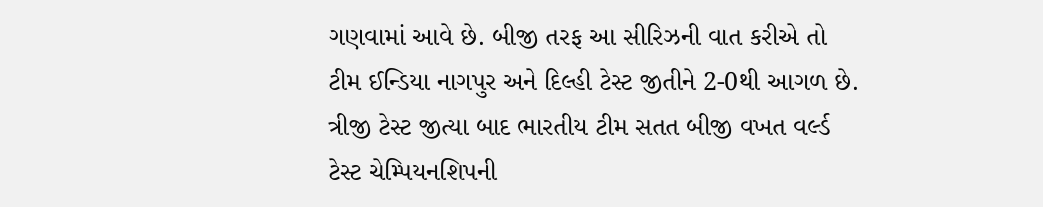ગણવામાં આવે છે. બીજી તરફ આ સીરિઝની વાત કરીએ તો ટીમ ઈન્ડિયા નાગપુર અને દિલ્હી ટેસ્ટ જીતીને 2-0થી આગળ છે. ત્રીજી ટેસ્ટ જીત્યા બાદ ભારતીય ટીમ સતત બીજી વખત વર્લ્ડ ટેસ્ટ ચેમ્પિયનશિપની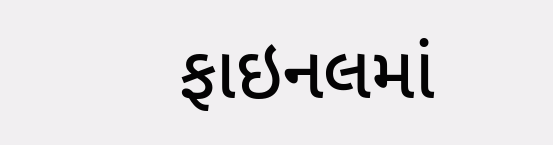ફાઇનલમાં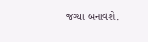જગ્યા બનાવશે.